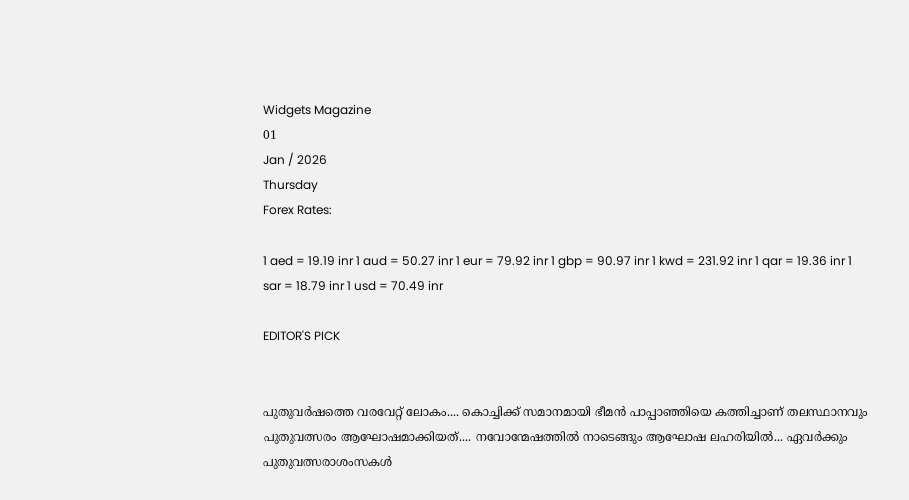Widgets Magazine
01
Jan / 2026
Thursday
Forex Rates:

1 aed = 19.19 inr 1 aud = 50.27 inr 1 eur = 79.92 inr 1 gbp = 90.97 inr 1 kwd = 231.92 inr 1 qar = 19.36 inr 1 sar = 18.79 inr 1 usd = 70.49 inr

EDITOR'S PICK


പുതുവർഷത്തെ വരവേറ്റ് ലോകം.... കൊച്ചിക്ക് സമാനമായി ഭീമൻ പാപ്പാഞ്ഞിയെ കത്തിച്ചാണ് തലസ്ഥാനവും പുതുവത്സരം ആഘോഷമാക്കിയത്.... നവോന്മേഷത്തിൽ നാടെങ്ങും ആഘോഷ ലഹരിയിൽ... ഏവർക്കും പുതുവത്സരാശംസകൾ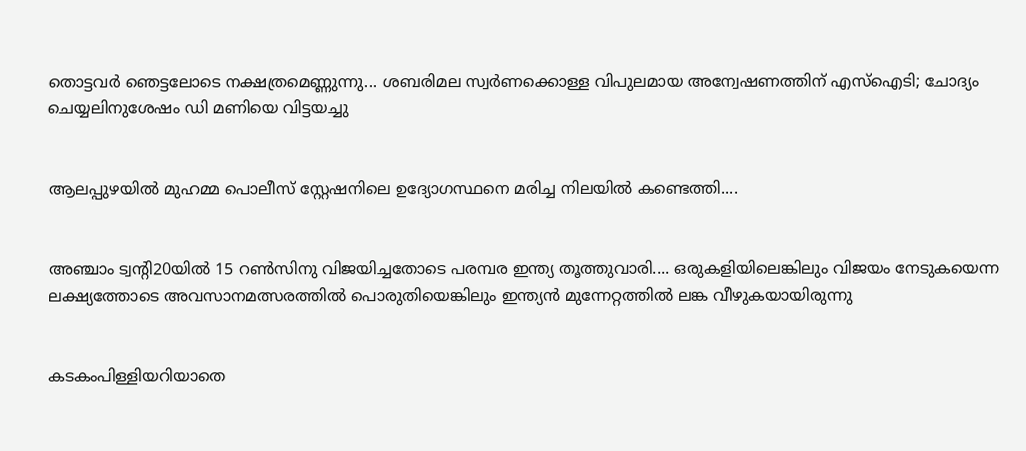തൊട്ടവര്‍ ഞെട്ടലോടെ നക്ഷത്രമെണ്ണുന്നു... ശബരിമല സ്വര്‍ണക്കൊള്ള വിപുലമായ അന്വേഷണത്തിന് എസ്ഐടി; ചോദ്യം ചെയ്യലിനുശേഷം ഡി മണിയെ വിട്ടയച്ചു


ആലപ്പുഴയിൽ മുഹമ്മ പൊലീസ് സ്റ്റേഷനിലെ ഉദ്യോഗസ്ഥനെ മരിച്ച നിലയിൽ കണ്ടെത്തി....


അഞ്ചാം ട്വന്റി20യില്‍ 15 റണ്‍സിനു വിജയിച്ചതോടെ പരമ്പര ഇന്ത്യ തൂത്തുവാരി.... ഒരുകളിയിലെങ്കിലും വിജയം നേടുകയെന്ന ലക്ഷ്യത്തോടെ അവസാനമത്സരത്തില്‍ പൊരുതിയെങ്കിലും ഇന്ത്യന്‍ മുന്നേറ്റത്തില്‍ ലങ്ക വീഴുകയായിരുന്നു


കടകംപിള്ളിയറിയാതെ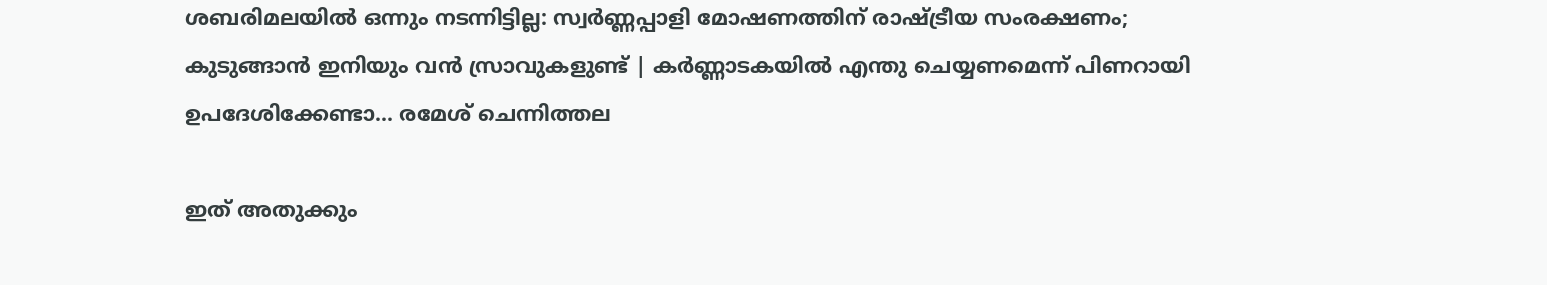ശബരിമലയില്‍ ഒന്നും നടന്നിട്ടില്ല: സ്വര്‍ണ്ണപ്പാളി മോഷണത്തിന്‌ രാഷ്ട്രീയ സംരക്ഷണം; കുടുങ്ങാന്‍ ഇനിയും വന്‍ സ്രാവുകളുണ്ട്‌ | കര്‍ണ്ണാടകയില്‍ എന്തു ചെയ്യണമെന്ന്‌ പിണറായി ഉപദേശിക്കേണ്ടാ... രമേശ്‌ ചെന്നിത്തല

ഇത് അതുക്കും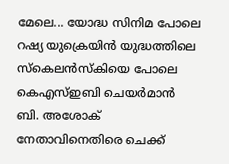മേലെ... യോദ്ധ സിനിമ പോലെ റഷ്യ യുക്രെയിന്‍ യുദ്ധത്തിലെ സ്‌കെലന്‍സ്‌കിയെ പോലെ കെഎസ്ഇബി ചെയര്‍മാന്‍ ബി. അശോക് നേതാവിനെതിരെ ചെക്ക്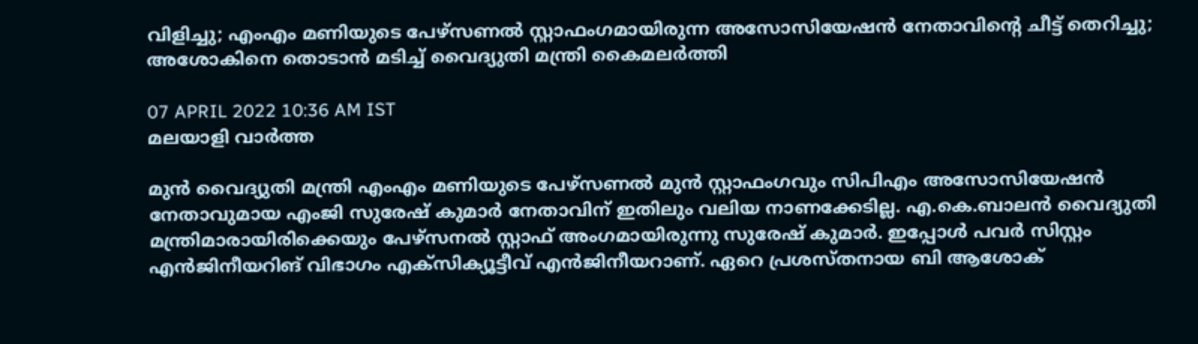വിളിച്ചു; എംഎം മണിയുടെ പേഴ്‌സണല്‍ സ്റ്റാഫംഗമായിരുന്ന അസോസിയേഷന്‍ നേതാവിന്റെ ചീട്ട് തെറിച്ചു; അശോകിനെ തൊടാന്‍ മടിച്ച് വൈദ്യുതി മന്ത്രി കൈമലര്‍ത്തി

07 APRIL 2022 10:36 AM IST
മലയാളി വാര്‍ത്ത

മുന്‍ വൈദ്യുതി മന്ത്രി എംഎം മണിയുടെ പേഴ്‌സണല്‍ മുന്‍ സ്റ്റാഫംഗവും സിപിഎം അസോസിയേഷന്‍ നേതാവുമായ എംജി സുരേഷ് കുമാര്‍ നേതാവിന് ഇതിലും വലിയ നാണക്കേടില്ല. എ.കെ.ബാലന്‍ വൈദ്യുതി മന്ത്രിമാരായിരിക്കെയും പേഴ്‌സനല്‍ സ്റ്റാഫ് അംഗമായിരുന്നു സുരേഷ് കുമാര്‍. ഇപ്പോള്‍ പവര്‍ സിസ്റ്റം എന്‍ജിനീയറിങ് വിഭാഗം എക്‌സിക്യൂട്ടീവ് എന്‍ജിനീയറാണ്. ഏറെ പ്രശസ്തനായ ബി ആശോക്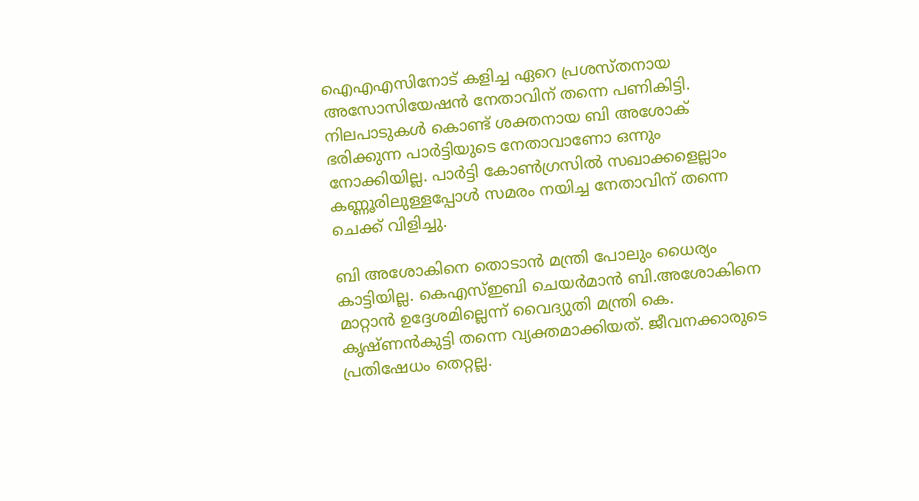ഐഎഎസിനോട് കളിച്ച ഏറെ പ്രശസ്തനായ അസോസിയേഷന്‍ നേതാവിന് തന്നെ പണികിട്ടി. നിലപാടുകള്‍ കൊണ്ട് ശക്തനായ ബി അശോക് ഭരിക്കുന്ന പാര്‍ട്ടിയുടെ നേതാവാണോ ഒന്നും നോക്കിയില്ല. പാര്‍ട്ടി കോണ്‍ഗ്രസില്‍ സഖാക്കളെല്ലാം കണ്ണൂരിലുള്ളപ്പോള്‍ സമരം നയിച്ച നേതാവിന് തന്നെ ചെക്ക് വിളിച്ചു.

ബി അശോകിനെ തൊടാന്‍ മന്ത്രി പോലും ധൈര്യം കാട്ടിയില്ല. കെഎസ്ഇബി ചെയര്‍മാന്‍ ബി.അശോകിനെ മാറ്റാന്‍ ഉദ്ദേശമില്ലെന്ന് വൈദ്യുതി മന്ത്രി കെ. കൃഷ്ണന്‍കുട്ടി തന്നെ വ്യക്തമാക്കിയത്. ജീവനക്കാരുടെ പ്രതിഷേധം തെറ്റല്ല.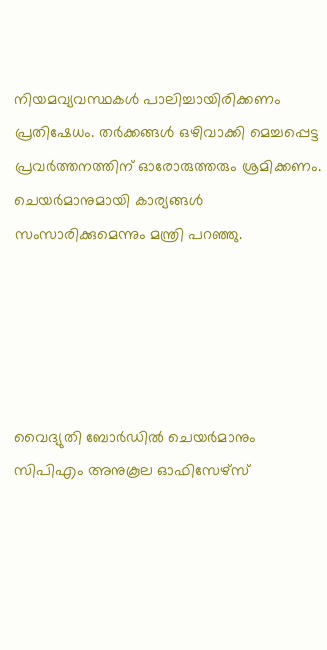നിയമവ്യവസ്ഥകള്‍ പാലിച്ചായിരിക്കണം പ്രതിഷേധം. തര്‍ക്കങ്ങള്‍ ഒഴിവാക്കി മെച്ചപ്പെട്ട പ്രവര്‍ത്തനത്തിന് ഓരോരുത്തരും ശ്രമിക്കണം. ചെയര്‍മാനുമായി കാര്യങ്ങള്‍ സംസാരിക്കുമെന്നും മന്ത്രി പറഞ്ഞു.





വൈദ്യുതി ബോര്‍ഡില്‍ ചെയര്‍മാനും സിപിഎം അനുകൂല ഓഫിസേഴ്‌സ്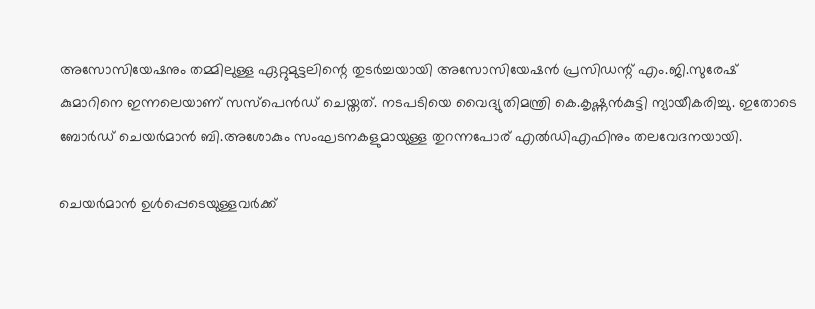അസോസിയേഷനും തമ്മിലുള്ള ഏറ്റുമുട്ടലിന്റെ തുടര്‍ച്ചയായി അസോസിയേഷന്‍ പ്രസിഡന്റ് എം.ജി.സുരേഷ് കുമാറിനെ ഇന്നലെയാണ് സസ്‌പെന്‍ഡ് ചെയ്തത്. നടപടിയെ വൈദ്യുതിമന്ത്രി കെ.കൃഷ്ണന്‍കുട്ടി ന്യായീകരിച്ചു. ഇതോടെ ബോര്‍ഡ് ചെയര്‍മാന്‍ ബി.അശോകും സംഘടനകളുമായുള്ള തുറന്നപോര് എല്‍ഡിഎഫിനും തലവേദനയായി.

ചെയര്‍മാന്‍ ഉള്‍പ്പെടെയുള്ളവര്‍ക്ക്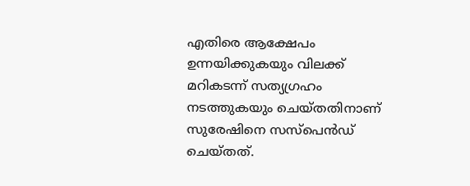എതിരെ ആക്ഷേപം ഉന്നയിക്കുകയും വിലക്ക് മറികടന്ന് സത്യഗ്രഹം നടത്തുകയും ചെയ്തതിനാണ് സുരേഷിനെ സസ്‌പെന്‍ഡ് ചെയ്തത്.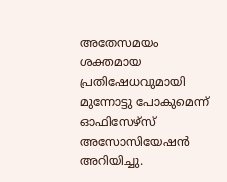അതേസമയം ശക്തമായ പ്രതിഷേധവുമായി മുന്നോട്ടു പോകുമെന്ന് ഓഫിസേഴ്‌സ് അസോസിയേഷന്‍ അറിയിച്ചു.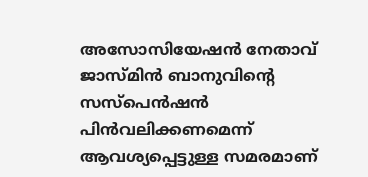അസോസിയേഷന്‍ നേതാവ് ജാസ്മിന്‍ ബാനുവിന്റെ സസ്‌പെന്‍ഷന്‍ പിന്‍വലിക്കണമെന്ന് ആവശ്യപ്പെട്ടുള്ള സമരമാണ്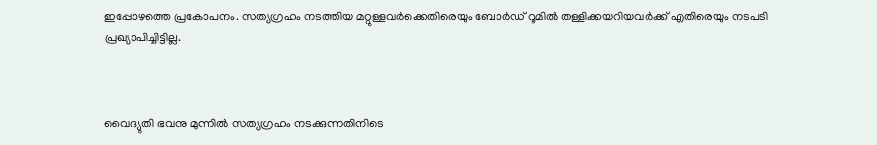ഇപ്പോഴത്തെ പ്രകോപനം. സത്യഗ്രഹം നടത്തിയ മറ്റുള്ളവര്‍ക്കെതിരെയും ബോര്‍ഡ് റൂമില്‍ തള്ളിക്കയറിയവര്‍ക്ക് എതിരെയും നടപടി പ്രഖ്യാപിച്ചിട്ടില്ല.



വൈദ്യുതി ഭവനു മുന്നില്‍ സത്യഗ്രഹം നടക്കുന്നതിനിടെ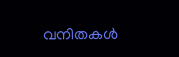വനിതകള്‍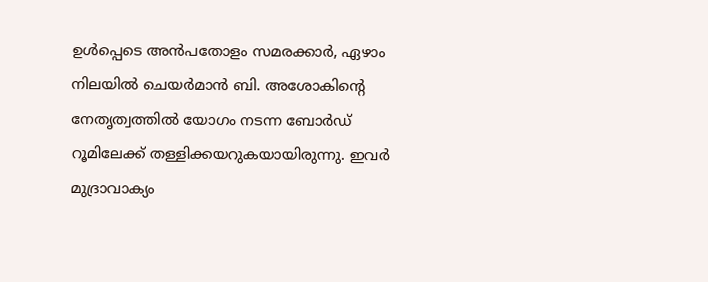ഉള്‍പ്പെടെ അന്‍പതോളം സമരക്കാര്‍, ഏഴാം നിലയില്‍ ചെയര്‍മാന്‍ ബി. അശോകിന്റെ നേതൃത്വത്തില്‍ യോഗം നടന്ന ബോര്‍ഡ് റൂമിലേക്ക് തള്ളിക്കയറുകയായിരുന്നു. ഇവര്‍ മുദ്രാവാക്യം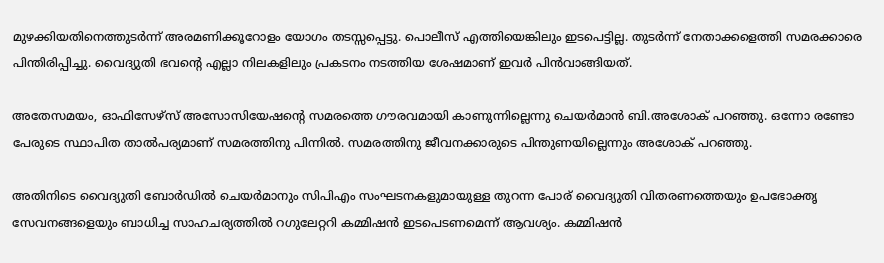മുഴക്കിയതിനെത്തുടര്‍ന്ന് അരമണിക്കൂറോളം യോഗം തടസ്സപ്പെട്ടു. പൊലീസ് എത്തിയെങ്കിലും ഇടപെട്ടില്ല. തുടര്‍ന്ന് നേതാക്കളെത്തി സമരക്കാരെ പിന്തിരിപ്പിച്ചു. വൈദ്യുതി ഭവന്റെ എല്ലാ നിലകളിലും പ്രകടനം നടത്തിയ ശേഷമാണ് ഇവര്‍ പിന്‍വാങ്ങിയത്.

അതേസമയം, ഓഫിസേഴ്‌സ് അസോസിയേഷന്റെ സമരത്തെ ഗൗരവമായി കാണുന്നില്ലെന്നു ചെയര്‍മാന്‍ ബി.അശോക് പറഞ്ഞു. ഒന്നോ രണ്ടോ പേരുടെ സ്ഥാപിത താല്‍പര്യമാണ് സമരത്തിനു പിന്നില്‍. സമരത്തിനു ജീവനക്കാരുടെ പിന്തുണയില്ലെന്നും അശോക് പറഞ്ഞു.

അതിനിടെ വൈദ്യുതി ബോര്‍ഡില്‍ ചെയര്‍മാനും സിപിഎം സംഘടനകളുമായുള്ള തുറന്ന പോര് വൈദ്യുതി വിതരണത്തെയും ഉപഭോക്തൃ സേവനങ്ങളെയും ബാധിച്ച സാഹചര്യത്തില്‍ റഗുലേറ്ററി കമ്മിഷന്‍ ഇടപെടണമെന്ന് ആവശ്യം. കമ്മിഷന്‍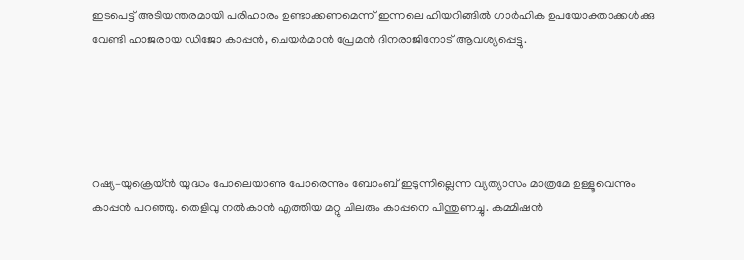ഇടപെട്ട് അടിയന്തരമായി പരിഹാരം ഉണ്ടാക്കണമെന്ന് ഇന്നലെ ഹിയറിങ്ങില്‍ ഗാര്‍ഹിക ഉപയോക്താക്കള്‍ക്കു വേണ്ടി ഹാജരായ ഡിജോ കാപ്പന്‍, ചെയര്‍മാന്‍ പ്രേമന്‍ ദിനരാജിനോട് ആവശ്യപ്പെട്ടു.





റഷ്യ–യുക്രെയ്ന്‍ യുദ്ധം പോലെയാണു പോരെന്നും ബോംബ് ഇടുന്നില്ലെന്ന വ്യത്യാസം മാത്രമേ ഉള്ളൂവെന്നും കാപ്പന്‍ പറഞ്ഞു. തെളിവു നല്‍കാന്‍ എത്തിയ മറ്റു ചിലരും കാപ്പനെ പിന്തുണച്ചു. കമ്മിഷന്‍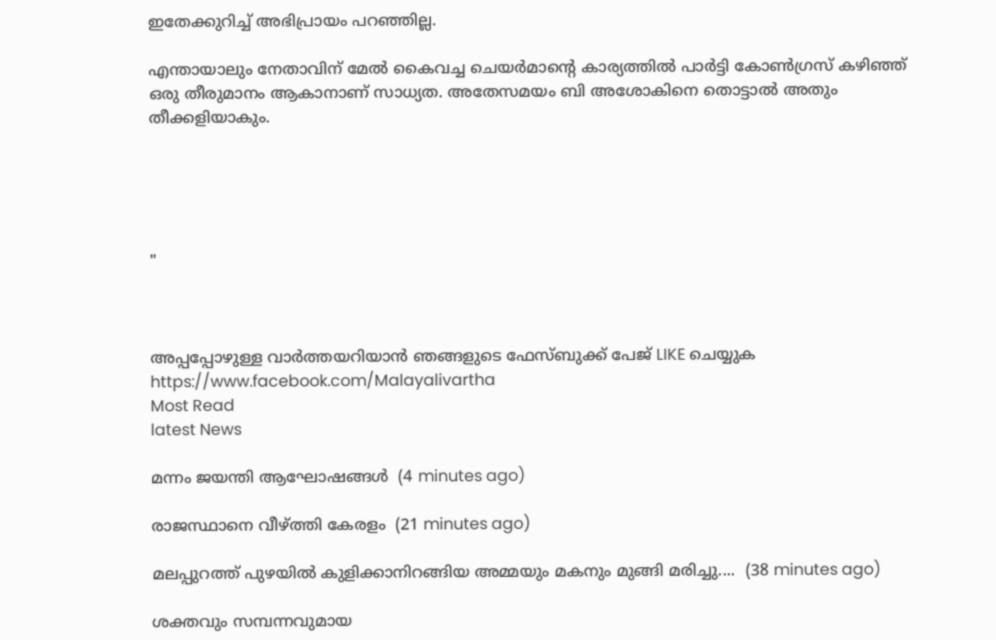ഇതേക്കുറിച്ച് അഭിപ്രായം പറഞ്ഞില്ല.

എന്തായാലും നേതാവിന് മേല്‍ കൈവച്ച ചെയര്‍മാന്റെ കാര്യത്തില്‍ പാര്‍ട്ടി കോണ്‍ഗ്രസ് കഴിഞ്ഞ് ഒരു തീരുമാനം ആകാനാണ് സാധ്യത. അതേസമയം ബി അശോകിനെ തൊട്ടാല്‍ അതും തീക്കളിയാകും.





"



അപ്പപ്പോഴുള്ള വാര്‍ത്തയറിയാന്‍ ഞങ്ങളുടെ ഫേസ്‌ബുക്ക്‌ പേജ് LIKE ചെയ്യുക
https://www.facebook.com/Malayalivartha
Most Read
latest News

മന്നം ജയന്തി ആഘോഷങ്ങൾ  (4 minutes ago)

രാജസ്ഥാനെ വീഴ്ത്തി കേരളം  (21 minutes ago)

മലപ്പുറത്ത് പുഴയില്‍ കുളിക്കാനിറങ്ങിയ അമ്മയും മകനും മുങ്ങി മരിച്ചു....  (38 minutes ago)

ശക്തവും സമ്പന്നവുമായ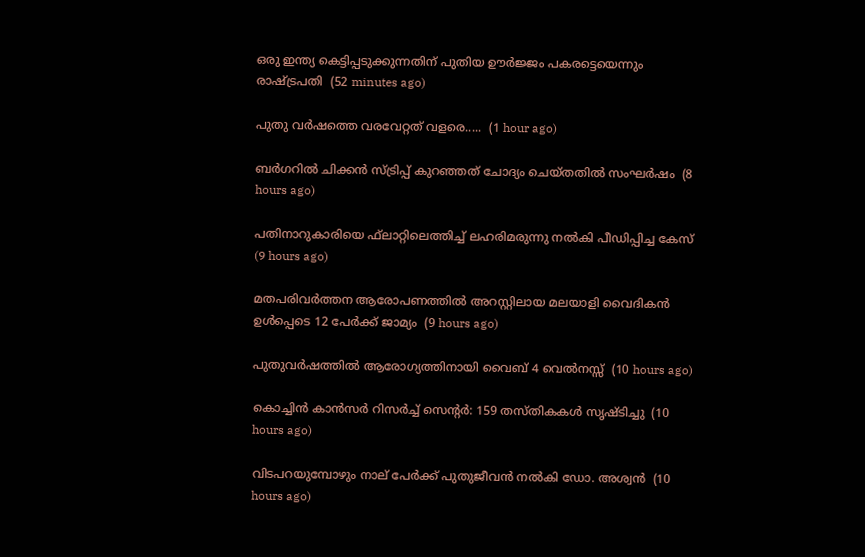ഒരു ഇന്ത്യ കെട്ടിപ്പടുക്കുന്നതിന് പുതിയ ഊർജ്ജം പകരട്ടെയെന്നും രാഷ്ട്രപതി  (52 minutes ago)

പുതു വർഷത്തെ വരവേറ്റത് വളരെ.....  (1 hour ago)

ബര്‍ഗറില്‍ ചിക്കന്‍ സ്ട്രിപ്പ് കുറഞ്ഞത് ചോദ്യം ചെയ്തതില്‍ സംഘര്‍ഷം  (8 hours ago)

പതിനാറുകാരിയെ ഫ്‌ലാറ്റിലെത്തിച്ച് ലഹരിമരുന്നു നല്‍കി പീഡിപ്പിച്ച കേസ്  (9 hours ago)

മതപരിവര്‍ത്തന ആരോപണത്തില്‍ അറസ്റ്റിലായ മലയാളി വൈദികന്‍ ഉള്‍പ്പെടെ 12 പേര്‍ക്ക് ജാമ്യം  (9 hours ago)

പുതുവര്‍ഷത്തില്‍ ആരോഗ്യത്തിനായി വൈബ് 4 വെല്‍നസ്സ്  (10 hours ago)

കൊച്ചിന്‍ കാന്‍സര്‍ റിസര്‍ച്ച് സെന്റര്‍: 159 തസ്തികകള്‍ സൃഷ്ടിച്ചു  (10 hours ago)

വിടപറയുമ്പോഴും നാല് പേര്‍ക്ക് പുതുജീവന്‍ നല്‍കി ഡോ. അശ്വന്‍  (10 hours ago)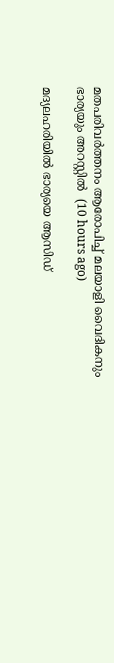മതപരിവര്‍ത്തനം ആരോപിച്ച് മലയാളി വൈദികനും ഭാര്യയും അറസ്റ്റില്‍  (10 hours ago)

മദ്യലഹരിയില്‍ ഭാര്യയെ ആസിഡ്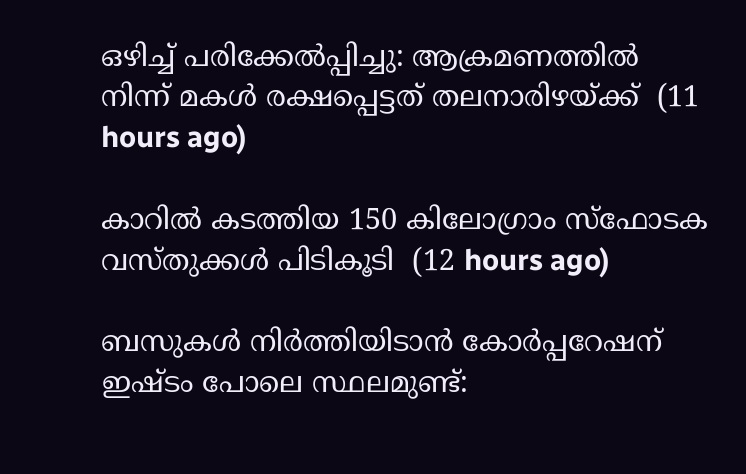ഒഴിച്ച് പരിക്കേല്‍പ്പിച്ചു: ആക്രമണത്തില്‍ നിന്ന് മകള്‍ രക്ഷപ്പെട്ടത് തലനാരിഴയ്ക്ക്  (11 hours ago)

കാറില്‍ കടത്തിയ 150 കിലോഗ്രാം സ്‌ഫോടക വസ്തുക്കള്‍ പിടികൂടി  (12 hours ago)

ബസുകള്‍ നിര്‍ത്തിയിടാന്‍ കോര്‍പ്പറേഷന് ഇഷ്ടം പോലെ സ്ഥലമുണ്ട്: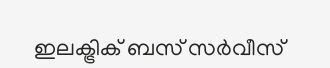ഇലക്ട്രിക് ബസ് സര്‍വീസ്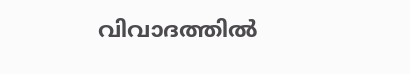വിവാദത്തില്‍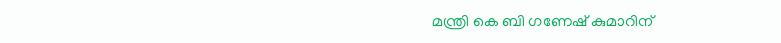മന്ത്രി കെ ബി ഗണേഷ് കുമാറിന്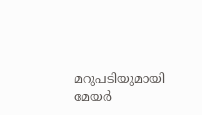മറുപടിയുമായി മേയര്‍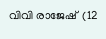വിവി രാജേഷ്  (12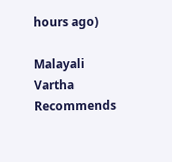hours ago)

Malayali Vartha Recommends